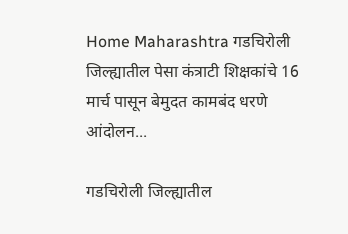Home Maharashtra गडचिरोली जिल्ह्यातील पेसा कंत्राटी शिक्षकांचे 16 मार्च पासून बेमुदत कामबंद धरणे आंदोलन...

गडचिरोली जिल्ह्यातील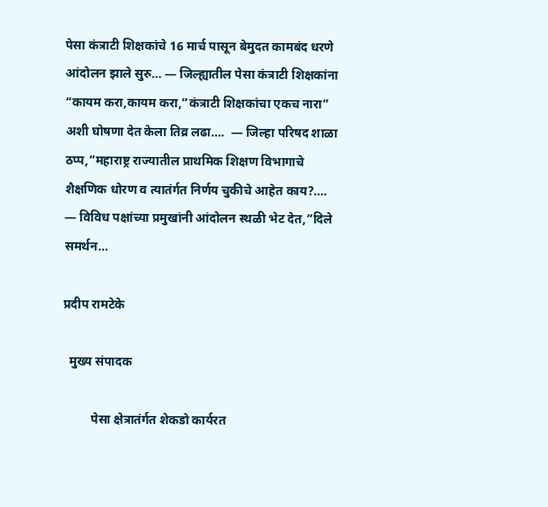पेसा कंत्राटी शिक्षकांचे 16 मार्च पासून बेमुदत कामबंद धरणे आंदोलन झाले सुरु… — जिल्ह्यातील पेसा कंत्राटी शिक्षकांना “कायम करा,कायम करा,”कंत्राटी शिक्षकांचा एकच नारा” अशी घोषणा देत केला तिव्र लढा….  — जिल्हा परिषद शाळा ठप्प,”महाराष्ट्र राज्यातील प्राथमिक शिक्षण विभागाचे शैक्षणिक धोरण व त्यातंर्गत निर्णय चुकीचे आहेत काय?…. — विविध पक्षांच्या प्रमुखांनी आंदोलन स्थळी भेट देत,”दिले समर्थन…

प्रदीप रामटेके

  मुख्य संपादक

         पेसा क्षेत्रातंर्गत शेकडो कार्यरत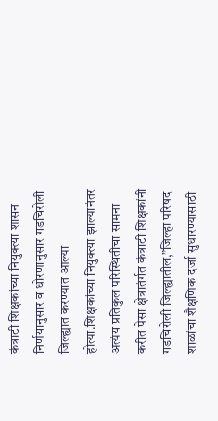कंत्राटी शिक्षकांच्या नियुक्त्या शासन निर्णयानुसार व धोरणानुसार गडचिरोली जिल्ह्यात करण्यात आल्या होत्या.शिक्षकांच्या नियुक्त्या झाल्यानंतर अत्यंय प्रतिकुल परिस्थितीचा सामना करीत पेसा क्षेत्रातंर्गत कंत्राटी शिक्षकांनी गडचिरोली जिल्ह्यातील,”जिल्हा परिषद शाळांचा शैक्षणिक दर्जा सुधारण्यासाठी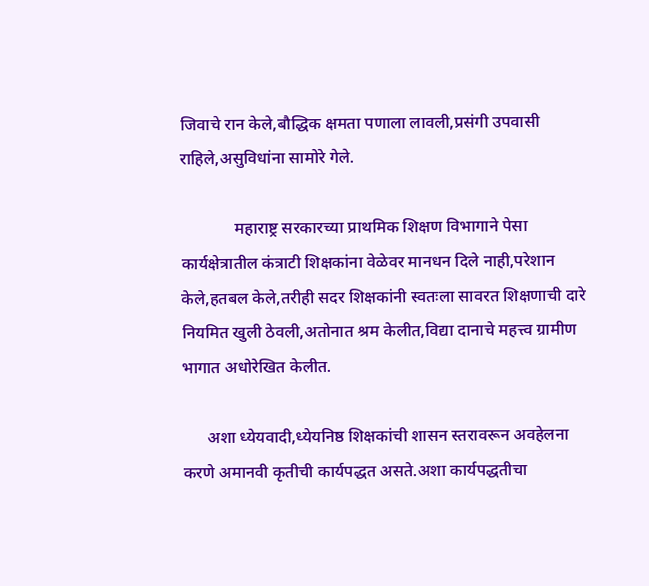जिवाचे रान केले,बौद्धिक क्षमता पणाला लावली,प्रसंगी उपवासी राहिले,असुविधांना सामोरे गेले.

             महाराष्ट्र सरकारच्या प्राथमिक शिक्षण विभागाने पेसा कार्यक्षेत्रातील कंत्राटी शिक्षकांना वेळेवर मानधन दिले नाही,परेशान केले,हतबल केले,तरीही सदर शिक्षकांनी स्वतःला सावरत शिक्षणाची दारे नियमित खुली ठेवली,अतोनात श्रम केलीत,विद्या दानाचे महत्त्व ग्रामीण भागात अधोरेखित केलीत.

      अशा ध्येयवादी,ध्येयनिष्ठ शिक्षकांची शासन स्तरावरून अवहेलना करणे अमानवी कृतीची कार्यपद्धत असते.अशा कार्यपद्धतीचा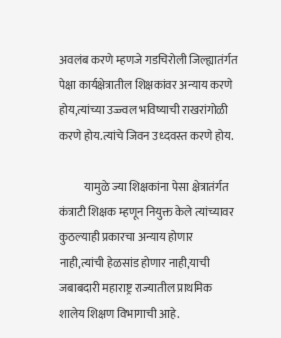अवलंब करणे म्हणजे गडचिरोली जिल्ह्यातंर्गत पेक्षा कार्यक्षेत्रातील शिक्षकांवर अन्याय करणे होय,त्यांच्या उज्ज्वल भविष्याची राखरांगोळी करणे होय.त्यांचे जिवन उध्दवस्त करणे होय.

           यामुळे ज्या शिक्षकांना पेसा क्षेत्रातंर्गत कंत्राटी शिक्षक म्हणून नियुक्त केले त्यांच्यावर कुठल्याही प्रकारचा अन्याय होणार नाही,त्यांची हेळसांड होणार नाही,याची जबाबदारी महाराष्ट्र राज्यातील प्राथमिक शालेय शिक्षण विभागाची आहे.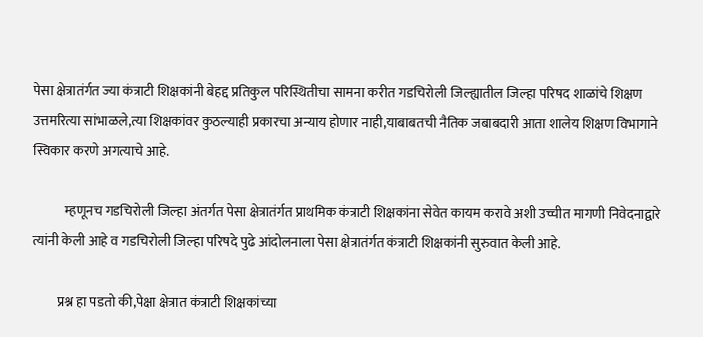पेसा क्षेत्रातंर्गत ज्या कंत्राटी शिक्षकांनी बेहद्द प्रतिकुल परिस्थितीचा सामना करीत गडचिरोली जिल्ह्यातील जिल्हा परिषद शाळांचे शिक्षण उत्तमरित्या सांभाळले,त्या शिक्षकांवर कुठल्याही प्रकारचा अन्याय होणार नाही,याबाबतची नैतिक जबाबदारी आता शालेय शिक्षण विभागाने स्विकार करणे अगत्याचे आहे.

            म्हणूनच गडचिरोली जिल्हा अंतर्गत पेसा क्षेत्रातंर्गत प्राथमिक कंत्राटी शिक्षकांना सेवेत कायम करावे अशी उच्चीत मागणी निवेदनाद्वारे त्यांनी केली आहे व गडचिरोली जिल्हा परिषदे पुढे आंदोलनाला पेसा क्षेत्रातंर्गत कंत्राटी शिक्षकांनी सुरुवात केली आहे.

         प्रश्न हा पडतो की,पेक्षा क्षेत्रात कंत्राटी शिक्षकांच्या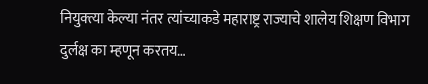नियुक्त्या केल्या नंतर त्यांच्याकडे महाराष्ट्र राज्याचे शालेय शिक्षण विभाग दुर्लक्ष का म्हणून करतय…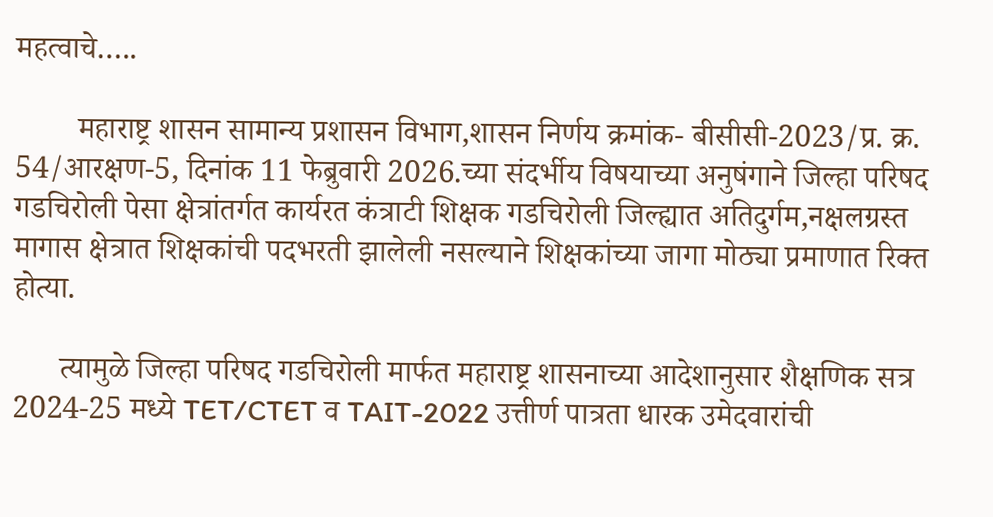महत्वाचे…..

        महाराष्ट्र शासन सामान्य प्रशासन विभाग,शासन निर्णय क्रमांक- बीसीसी-2023/प्र. क्र. 54/आरक्षण-5, दिनांक 11 फेब्रुवारी 2026.च्या संदर्भीय विषयाच्या अनुषंगाने जिल्हा परिषद गडचिरोली पेसा क्षेत्रांतर्गत कार्यरत कंत्राटी शिक्षक गडचिरोली जिल्ह्यात अतिदुर्गम,नक्षलग्रस्त मागास क्षेत्रात शिक्षकांची पदभरती झालेली नसल्याने शिक्षकांच्या जागा मोठ्या प्रमाणात रिक्त होत्या.

      त्यामुळे जिल्हा परिषद गडचिरोली मार्फत महाराष्ट्र शासनाच्या आदेशानुसार शैक्षणिक सत्र 2024-25 मध्ये TET/CTET व TAIT-2022 उत्तीर्ण पात्रता धारक उमेदवारांची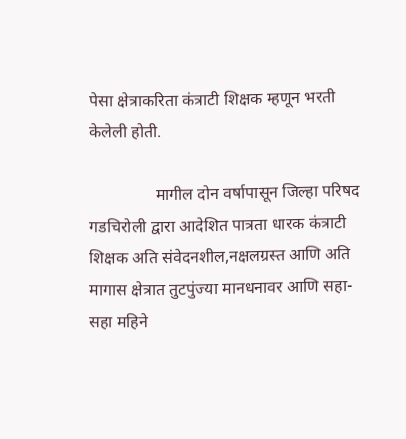पेसा क्षेत्राकरिता कंत्राटी शिक्षक म्हणून भरती केलेली होती.

                मागील दोन वर्षापासून जिल्हा परिषद गडचिरोली द्वारा आदेशित पात्रता धारक कंत्राटी शिक्षक अति संवेदनशील,नक्षलग्रस्त आणि अति मागास क्षेत्रात तुटपुंज्या मानधनावर आणि सहा- सहा महिने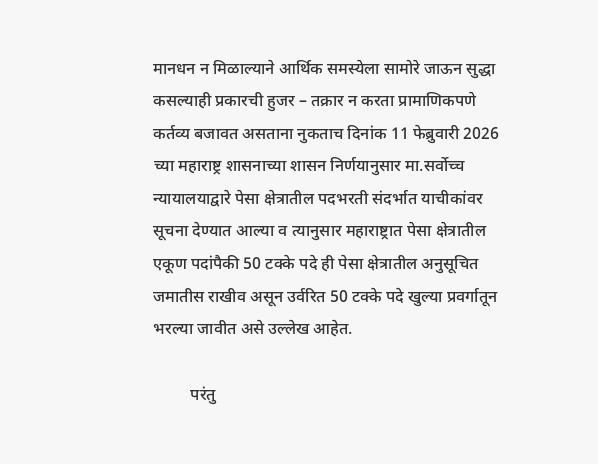मानधन न मिळाल्याने आर्थिक समस्येला सामोरे जाऊन सुद्धा कसल्याही प्रकारची हुजर – तक्रार न करता प्रामाणिकपणे कर्तव्य बजावत असताना नुकताच दिनांक 11 फेब्रुवारी 2026 च्या महाराष्ट्र शासनाच्या शासन निर्णयानुसार मा.सर्वोच्च न्यायालयाद्वारे पेसा क्षेत्रातील पदभरती संदर्भात याचीकांवर सूचना देण्यात आल्या व त्यानुसार महाराष्ट्रात पेसा क्षेत्रातील एकूण पदांपैकी 50 टक्के पदे ही पेसा क्षेत्रातील अनुसूचित जमातीस राखीव असून उर्वरित 50 टक्के पदे खुल्या प्रवर्गातून भरल्या जावीत असे उल्लेख आहेत.

         परंतु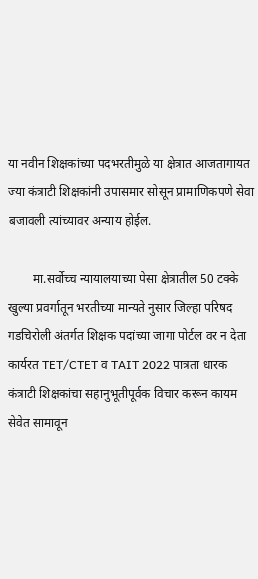या नवीन शिक्षकांच्या पदभरतीमुळे या क्षेत्रात आजतागायत ज्या कंत्राटी शिक्षकांनी उपासमार सोसून प्रामाणिकपणे सेवा बजावली त्यांच्यावर अन्याय होईल.

        मा.सर्वोच्च न्यायालयाच्या पेसा क्षेत्रातील 50 टक्के खुल्या प्रवर्गातून भरतीच्या मान्यते नुसार जिल्हा परिषद गडचिरोली अंतर्गत शिक्षक पदांच्या जागा पोर्टल वर न देता कार्यरत TET/CTET व TAIT 2022 पात्रता धारक कंत्राटी शिक्षकांचा सहानुभूतीपूर्वक विचार करून कायम सेवेत सामावून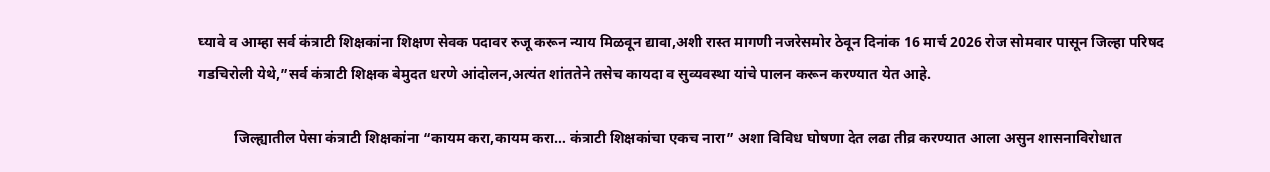घ्यावे व आम्हा सर्व कंत्राटी शिक्षकांना शिक्षण सेवक पदावर रुजू करून न्याय मिळवून द्यावा,अशी रास्त मागणी नजरेसमोर ठेवून दिनांक 16 मार्च 2026 रोज सोमवार पासून जिल्हा परिषद गडचिरोली येथे,”सर्व कंत्राटी शिक्षक बेमुदत धरणे आंदोलन,अत्यंत शांततेने तसेच कायदा व सुव्यवस्था यांचे पालन करून करण्यात येत आहे.

          जिल्ह्यातील पेसा कंत्राटी शिक्षकांना “कायम करा,कायम करा… कंत्राटी शिक्षकांचा एकच नारा” अशा विविध घोषणा देत लढा तीव्र करण्यात आला असुन शासनाविरोधात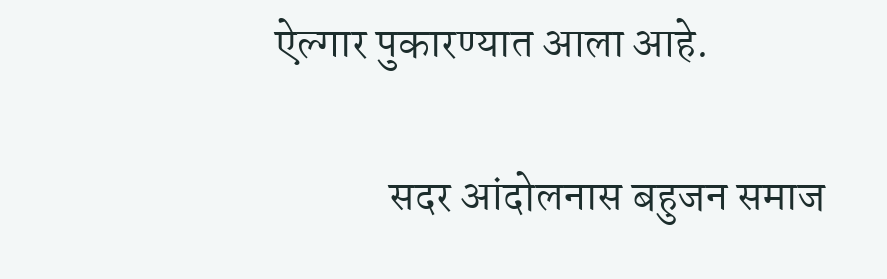ऐल्गार पुकारण्यात आला आहे.

             सदर आंदोलनास बहुजन समाज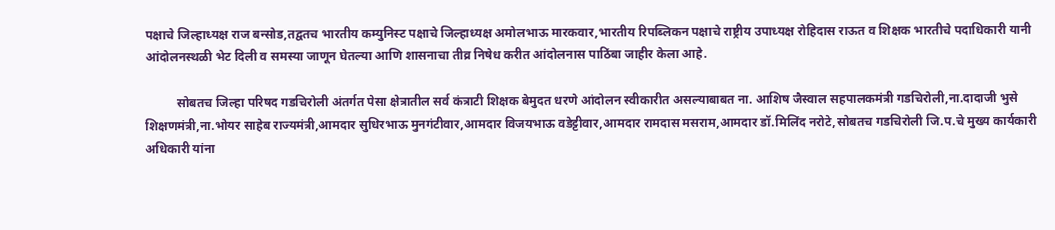पक्षाचे जिल्हाध्यक्ष राज बन्सोड,तद्वतच भारतीय कम्युनिस्ट पक्षाचे जिल्हाध्यक्ष अमोलभाऊ मारकवार,भारतीय रिपब्लिकन पक्षाचे राष्ट्रीय उपाध्यक्ष रोहिदास राऊत व शिक्षक भारतीचे पदाधिकारी यानी आंदोलनस्थळी भेट दिली व समस्या जाणून घेतल्या आणि शासनाचा तीव्र निषेध करीत आंदोलनास पाठिंबा जाहीर केला आहे.

          सोबतच जिल्हा परिषद गडचिरोली अंतर्गत पेसा क्षेत्रातील सर्व कंत्राटी शिक्षक बेमुदत धरणे आंदोलन स्वीकारीत असल्याबाबत ना. आशिष जैस्वाल सहपालकमंत्री गडचिरोली,ना.दादाजी भुसे शिक्षणमंत्री,ना.भोयर साहेब राज्यमंत्री,आमदार सुधिरभाऊ मुनगंटीवार,आमदार विजयभाऊ वडेट्टीवार,आमदार रामदास मसराम,आमदार डॉ.मिलिंद नरोटे,सोबतच गडचिरोली जि.प.चे मुख्य कार्यकारी अधिकारी यांना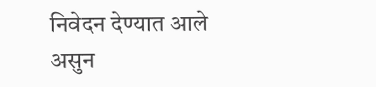निवेदन देण्यात आले असुन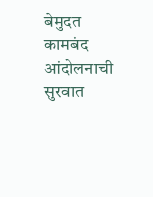बेमुदत कामबंद आंदोलनाची सुरवात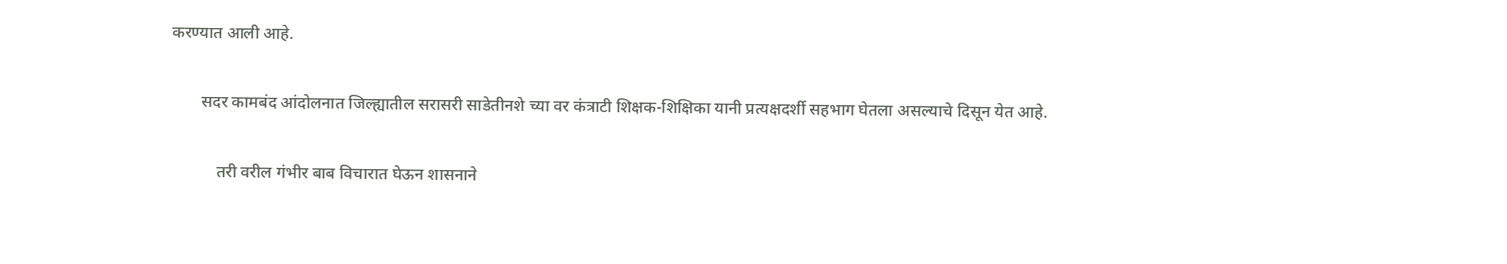करण्यात आली आहे.

       सदर कामबंद आंदोलनात जिल्ह्यातील सरासरी साडेतीनशे च्या वर कंत्राटी शिक्षक-शिक्षिका यानी प्रत्यक्षदर्शी सहभाग घेतला असल्याचे दिसून येत आहे.

           तरी वरील गंभीर बाब विचारात घेऊन शासनाने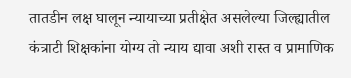तातडीन लक्ष घालून न्यायाच्या प्रतीक्षेत असलेल्या जिल्ह्यातील कंत्राटी शिक्षकांना योग्य तो न्याय द्यावा अशी रास्त व प्रामाणिक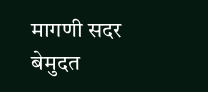मागणी सदर बेमुदत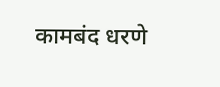कामबंद धरणे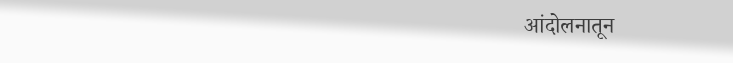आंदोलनातून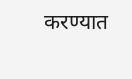करण्यात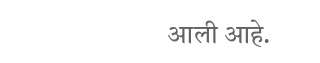आली आहे.